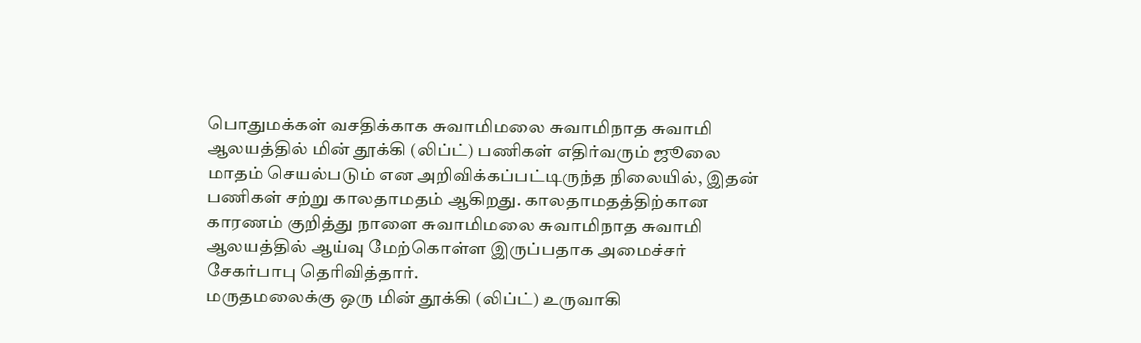பொதுமக்கள் வசதிக்காக சுவாமிமலை சுவாமிநாத சுவாமி ஆலயத்தில் மின் தூக்கி (லிப்ட்) பணிகள் எதிர்வரும் ஜூலை மாதம் செயல்படும் என அறிவிக்கப்பட்டிருந்த நிலையில், இதன் பணிகள் சற்று காலதாமதம் ஆகிறது. காலதாமதத்திற்கான காரணம் குறித்து நாளை சுவாமிமலை சுவாமிநாத சுவாமி ஆலயத்தில் ஆய்வு மேற்கொள்ள இருப்பதாக அமைச்சர் சேகர்பாபு தெரிவித்தார்.
மருதமலைக்கு ஒரு மின் தூக்கி (லிப்ட்) உருவாகி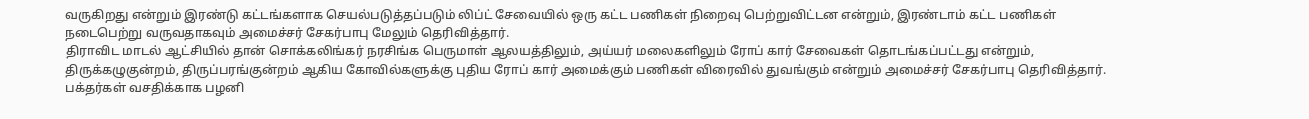வருகிறது என்றும் இரண்டு கட்டங்களாக செயல்படுத்தப்படும் லிப்ட் சேவையில் ஒரு கட்ட பணிகள் நிறைவு பெற்றுவிட்டன என்றும், இரண்டாம் கட்ட பணிகள் நடைபெற்று வருவதாகவும் அமைச்சர் சேகர்பாபு மேலும் தெரிவித்தார்.
திராவிட மாடல் ஆட்சியில் தான் சொக்கலிங்கர் நரசிங்க பெருமாள் ஆலயத்திலும், அய்யர் மலைகளிலும் ரோப் கார் சேவைகள் தொடங்கப்பட்டது என்றும், திருக்கழுகுன்றம், திருப்பரங்குன்றம் ஆகிய கோவில்களுக்கு புதிய ரோப் கார் அமைக்கும் பணிகள் விரைவில் துவங்கும் என்றும் அமைச்சர் சேகர்பாபு தெரிவித்தார்.
பக்தர்கள் வசதிக்காக பழனி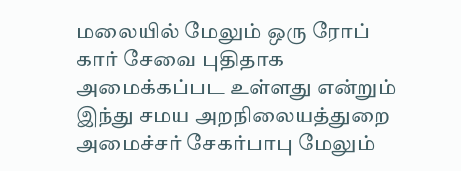மலையில் மேலும் ஒரு ரோப் கார் சேவை புதிதாக அமைக்கப்பட உள்ளது என்றும் இந்து சமய அறநிலையத்துறை அமைச்சர் சேகர்பாபு மேலும்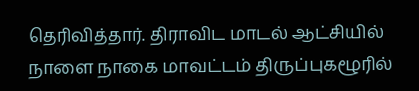தெரிவித்தார். திராவிட மாடல் ஆட்சியில் நாளை நாகை மாவட்டம் திருப்புகழூரில்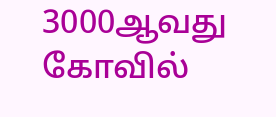3000ஆவது கோவில்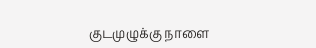குடமுழுக்கு நாளை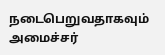நடைபெறுவதாகவும் அமைச்சர்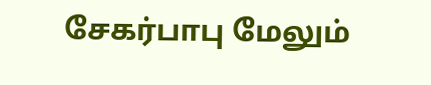சேகர்பாபு மேலும்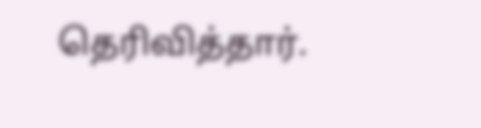தெரிவித்தார்.